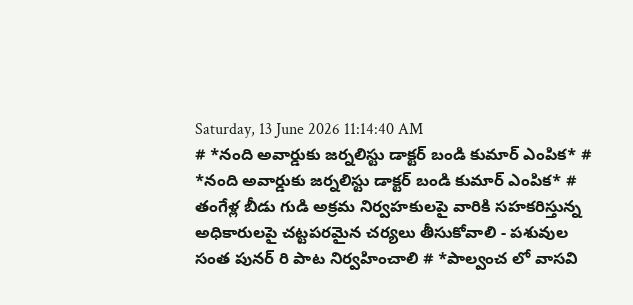Saturday, 13 June 2026 11:14:40 AM
# *నంది అవార్డుకు జర్నలిస్టు డాక్టర్ బండి కుమార్ ఎంపిక* # *నంది అవార్డుకు జర్నలిస్టు డాక్టర్ బండి కుమార్ ఎంపిక* # తంగేళ్ల బీడు గుడి అక్రమ నిర్వహకులపై వారికి సహకరిస్తున్న అధికారులపై చట్టపరమైన చర్యలు తీసుకోవాలి - పశువుల సంత పునర్ రి పాట నిర్వహించాలి # *పాల్వంచ లో వాసవి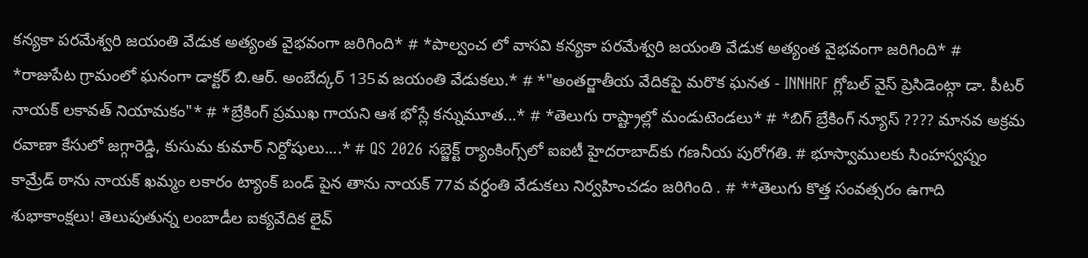కన్యకా పరమేశ్వరి జయంతి వేడుక అత్యంత వైభవంగా జరిగింది* # *పాల్వంచ లో వాసవి కన్యకా పరమేశ్వరి జయంతి వేడుక అత్యంత వైభవంగా జరిగింది* # *రాజుపేట గ్రామంలో ఘనంగా డాక్టర్ బి.ఆర్. అంబేద్కర్ 135వ జయంతి వేడుకలు.* # *"అంతర్జాతీయ వేదికపై మరొక ఘనత - INNHRF గ్లోబల్ వైస్ ప్రెసిడెంట్గా డా. పీటర్ నాయక్ లకావత్ నియామకం"* # *బ్రేకింగ్ ప్రముఖ గాయని ఆశ భోస్లే కన్నుమూత...* # *తెలుగు రాష్ట్రాల్లో మండుటెండలు* # *బిగ్ బ్రేకింగ్ న్యూస్ ???? మానవ అక్రమ రవాణా కేసులో జగ్గారెడ్డి, కుసుమ కుమార్ నిర్దోషులు....* # QS 2026 సబ్జెక్ట్ ర్యాంకింగ్స్‌లో ఐఐటీ హైదరాబాద్‌కు గణనీయ పురోగతి. # భూస్వాములకు సింహస్వప్నం కామ్రేడ్ ఠాను నాయక్ ఖమ్మం లకారం ట్యాంక్ బండ్ పైన తాను నాయక్ 77వ వర్ధంతి వేడుకలు నిర్వహించడం జరిగింది . # **తెలుగు కొత్త సంవత్సరం ఉగాది శుభాకాంక్షలు! తెలుపుతున్న లంబాడీల ఐక్యవేదిక లైవ్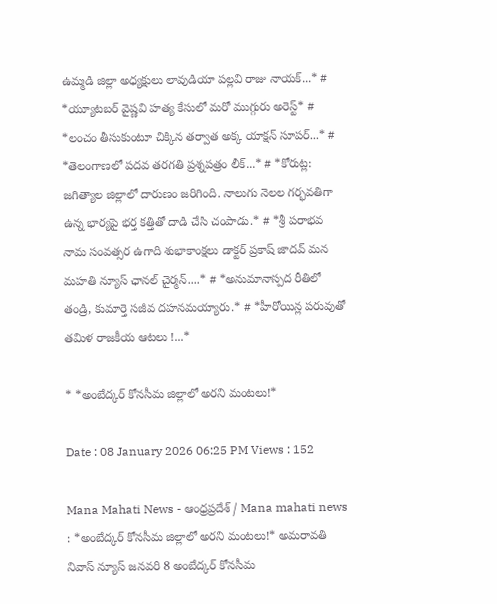ఉమ్మడి జిల్లా అధ్యక్షులు లావుడియా పల్లవి రాజు నాయక్...* # *య్యూట‌బ‌ర్ వైష్ణ‌వి హ‌త్య కేసులో మ‌రో ముగ్గురు అరెస్ట్* # *లంచం తీసుకుంటూ చిక్కిన తర్వాత అక్క యాక్షన్ సూపర్...* # *తెలంగాణలో పదవ తరగతి ప్రశ్నపత్రం లీక్...* # *కోరుట్ల: జగిత్యాల జిల్లాలో దారుణం జరిగింది. నాలుగు నెలల గర్భవతిగా ఉన్న భార్యపై భర్త కత్తితో దాడి చేసి చంపాడు.* # *శ్రీ పరాభవ నామ సంవత్సర ఉగాది శుభాకాంక్షలు డాక్టర్ ప్రకాష్ జాదవ్ మన మహతి న్యూస్ ఛానల్ చైర్మన్....* # *అనుమానాస్పద రీతిలో తండ్రి, కుమార్తె సజీవ దహనమయ్యారు.* # *హీరోయిన్ల పరువుతో తమిళ రాజకీయ ఆటలు !...*

* *అంబేద్కర్ కోనసీమ జిల్లాలో అరని మంటలు!*

Date : 08 January 2026 06:25 PM Views : 152

Mana Mahati News - ఆంధ్రప్రదేశ్ / Mana mahati news : *అంబేద్కర్ కోనసీమ జిల్లాలో అరని మంటలు!* అమరావతి నివాస్ న్యూస్ జనవరి 8 అంబేద్కర్ కోనసీమ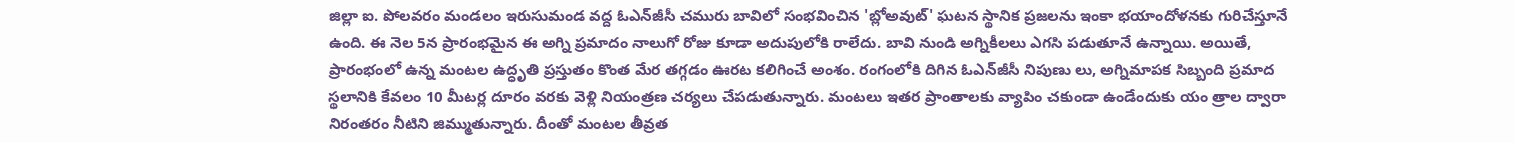జిల్లా ఐ. పోలవరం మండలం ఇరుసుమండ వద్ద ఓఎన్‌జీసీ చమురు బావిలో సంభవించిన 'బ్లోఅవుట్' ఘటన స్థానిక ప్రజలను ఇంకా భయాందోళనకు గురిచేస్తూనే ఉంది. ఈ నెల 5న ప్రారంభమైన ఈ అగ్ని ప్రమాదం నాలుగో రోజు కూడా అదుపులోకి రాలేదు. బావి నుండి అగ్నికీలలు ఎగసి పడుతూనే ఉన్నాయి. అయితే, ప్రారంభంలో ఉన్న మంటల ఉద్ధృతి ప్రస్తుతం కొంత మేర తగ్గడం ఊరట కలిగించే అంశం. రంగంలోకి దిగిన ఓఎన్‌జీసీ నిపుణు లు, అగ్నిమాపక సిబ్బంది ప్రమాద స్థలానికి కేవలం 10 మీటర్ల దూరం వరకు వెళ్లి నియంత్రణ చర్యలు చేపడుతున్నారు. మంటలు ఇతర ప్రాంతాలకు వ్యాపిం చకుండా ఉండేందుకు యం త్రాల ద్వారా నిరంతరం నీటిని జిమ్ముతున్నారు. దీంతో మంటల తీవ్రత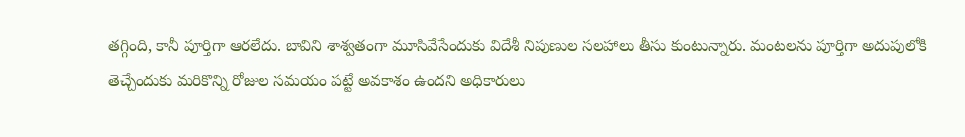తగ్గింది, కానీ పూర్తిగా ఆరలేదు. బావిని శాశ్వతంగా మూసివేసేందుకు విదేశీ నిపుణుల సలహాలు తీసు కుంటున్నారు. మంటలను పూర్తిగా అదుపులోకి తెచ్చేందుకు మరికొన్ని రోజుల సమయం పట్టే అవకాశం ఉందని అధికారులు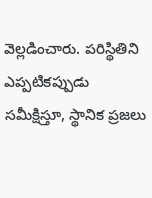వెల్లడించారు. పరిస్థితిని ఎప్పటికప్పుడు సమీక్షిస్తూ, స్థానిక ప్రజలు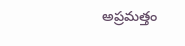అప్రమత్తం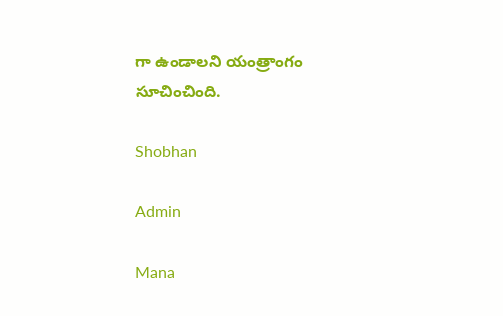గా ఉండాలని యంత్రాంగం సూచించింది.

Shobhan

Admin

Mana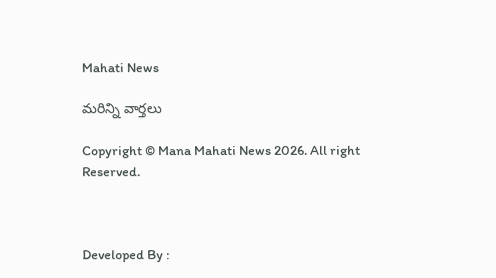Mahati News

మరిన్ని వార్తలు

Copyright © Mana Mahati News 2026. All right Reserved.



Developed By :